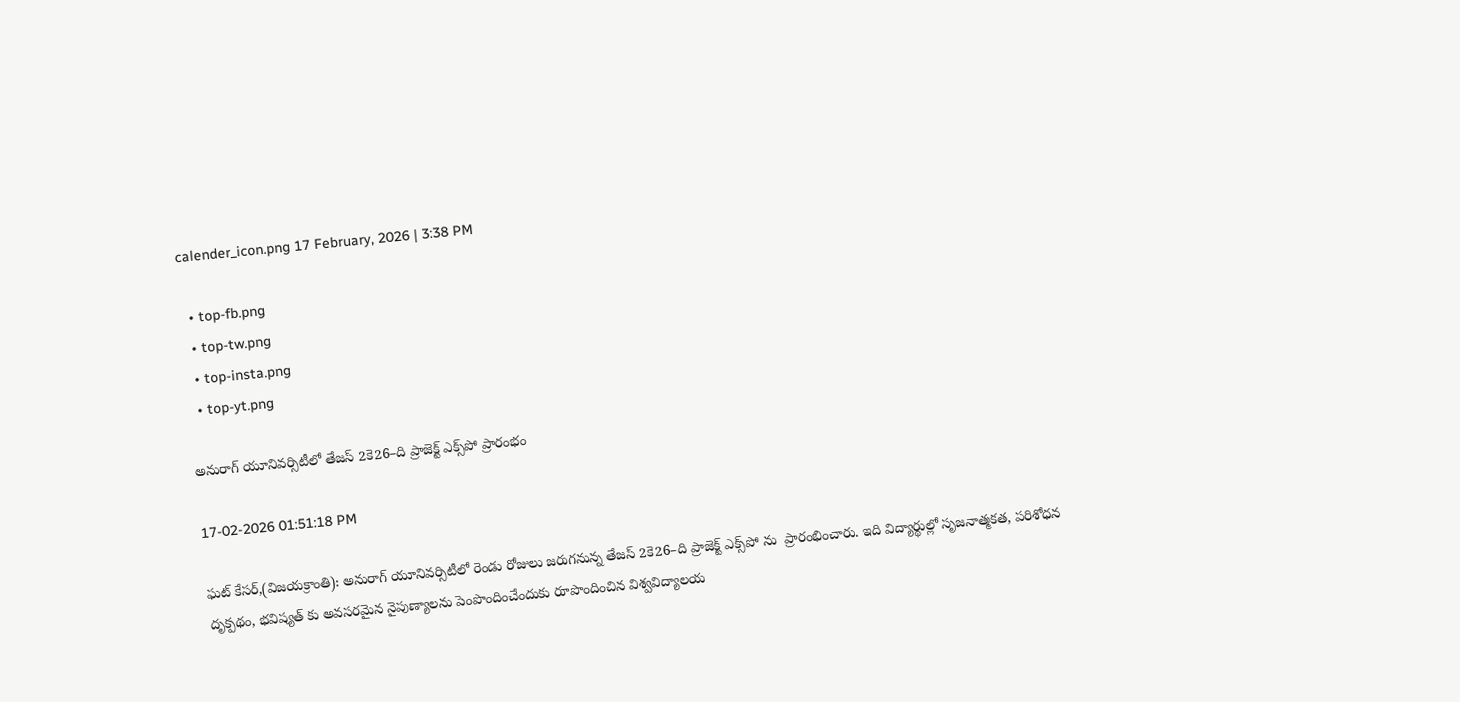calender_icon.png 17 February, 2026 | 3:38 PM

  • top-fb.png
  • top-tw.png
  • top-insta.png
  • top-yt.png

అనురాగ్ యూనివర్సిటీలో తేజస్ 2కె26–ది ప్రాజెక్ట్ ఎక్స్‌పో ప్రారంభం

17-02-2026 01:51:18 PM

ఘట్ కేసర్,(విజయక్రాంతి): అనురాగ్ యూనివర్సిటీలో రెండు రోజులు జరుగనున్న తేజస్ 2కె26–ది ప్రాజెక్ట్ ఎక్స్‌పో ను  ప్రారంభించారు. ఇది విద్యార్థుల్లో సృజనాత్మకత, పరిశోధన దృక్పథం, భవిష్యత్‌ కు అవసరమైన నైపుణ్యాలను పెంపొందించేందుకు రూపొందించిన విశ్వవిద్యాలయ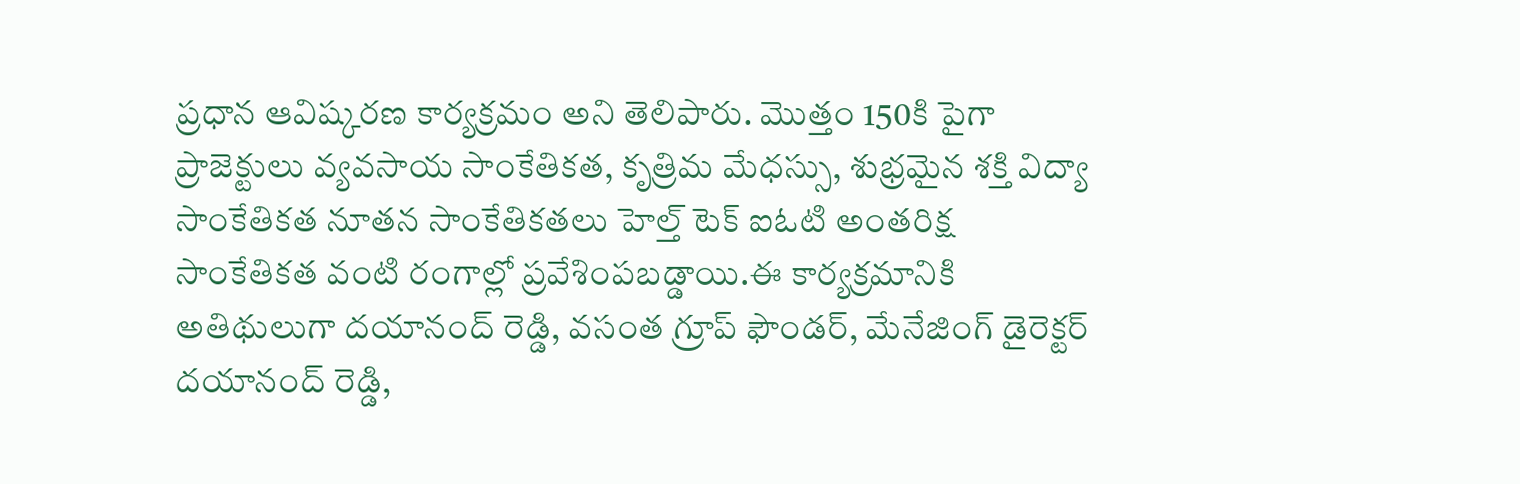ప్రధాన ఆవిష్కరణ కార్యక్రమం అని తెలిపారు. మొత్తం 150కి పైగా ప్రాజెక్టులు వ్యవసాయ సాంకేతికత, కృత్రిమ మేధస్సు, శుభ్రమైన శక్తి విద్యా సాంకేతికత నూతన సాంకేతికతలు హెల్త్ టెక్ ఐఓటి అంతరిక్ష సాంకేతికత వంటి రంగాల్లో ప్రవేశింపబడ్డాయి.ఈ కార్యక్రమానికి అతిథులుగా దయానంద్ రెడ్డి, వసంత గ్రూప్ ఫౌండర్, మేనేజింగ్ డైరెక్టర్ దయానంద్ రెడ్డి,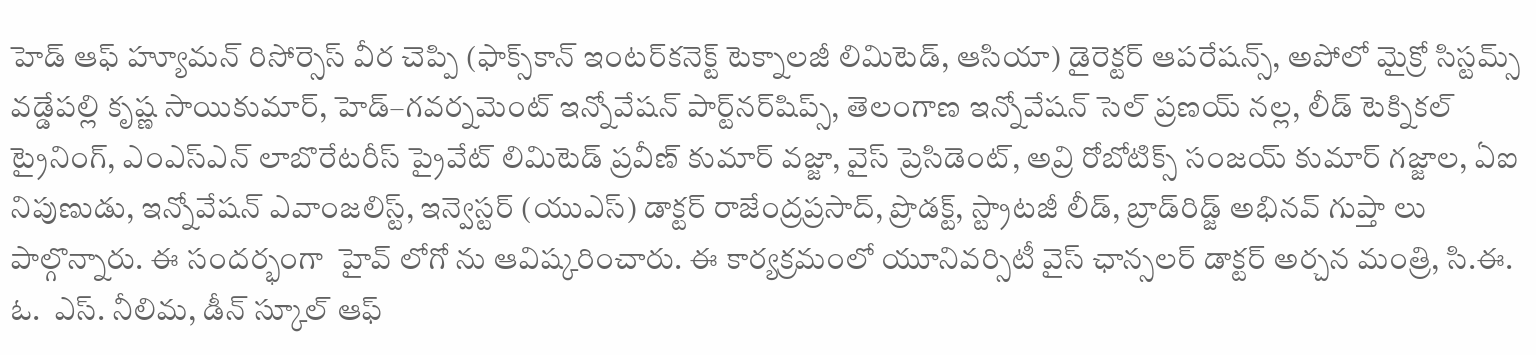హెడ్ ఆఫ్ హ్యూమన్ రిసోర్సెస్ వీర చెప్పి (ఫాక్స్‌కాన్ ఇంటర్‌కనెక్ట్ టెక్నాలజీ లిమిటెడ్, ఆసియా) డైరెక్టర్ ఆపరేషన్స్, అపోలో మైక్రో సిస్టమ్స్ వడ్డేపల్లి కృష్ణ సాయికుమార్, హెడ్–గవర్నమెంట్ ఇన్నోవేషన్ పార్ట్‌నర్‌షిప్స్, తెలంగాణ ఇన్నోవేషన్ సెల్ ప్రణయ్ నల్ల, లీడ్ టెక్నికల్ ట్రైనింగ్, ఎంఎస్ఎన్ లాబొరేటరీస్ ప్రైవేట్ లిమిటెడ్ ప్రవీణ్ కుమార్ వజ్జా, వైస్ ప్రెసిడెంట్, అవ్రి రోబోటిక్స్ సంజయ్ కుమార్ గజ్జాల, ఏఐ నిపుణుడు, ఇన్నోవేషన్ ఎవాంజలిస్ట్, ఇన్వెస్టర్ (యుఎస్) డాక్టర్ రాజేంద్రప్రసాద్, ప్రొడక్ట్, స్ట్రాటజీ లీడ్, బ్రాడ్‌రిడ్జ్ అభినవ్ గుప్తా లు పాల్గొన్నారు. ఈ సందర్భంగా  హైవ్ లోగో ను ఆవిష్కరించారు. ఈ కార్యక్రమంలో యూనివర్సిటీ వైస్ ఛాన్సలర్ డాక్టర్ అర్చన మంత్రి, సి.ఈ. ఓ.  ఎస్. నీలిమ, డీన్ స్కూల్ ఆఫ్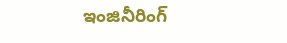ఇంజినీరింగ్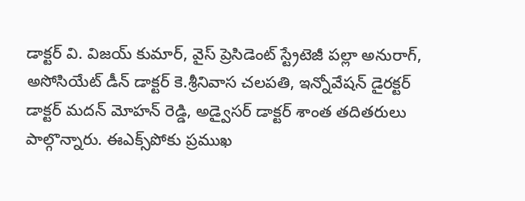డాక్టర్ వి. విజయ్ కుమార్, వైస్ ప్రెసిడెంట్ స్ట్రేటెజీ పల్లా అనురాగ్, అసోసియేట్ డీన్ డాక్టర్ కె.శ్రీనివాస చలపతి, ఇన్నోవేషన్ డైరక్టర్ డాక్టర్ మదన్ మోహన్ రెడ్డి, అడ్వైసర్ డాక్టర్ శాంత తదితరులు పాల్గొన్నారు. ఈఎక్స్‌పోకు ప్రముఖ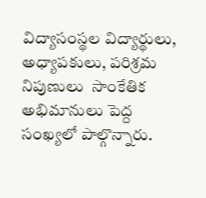విద్యాసంస్థల విద్యార్థులు, అధ్యాపకులు, పరిశ్రమ నిపుణులు  సాంకేతిక అభిమానులు పెద్ద సంఖ్యలో పాల్గొన్నారు.